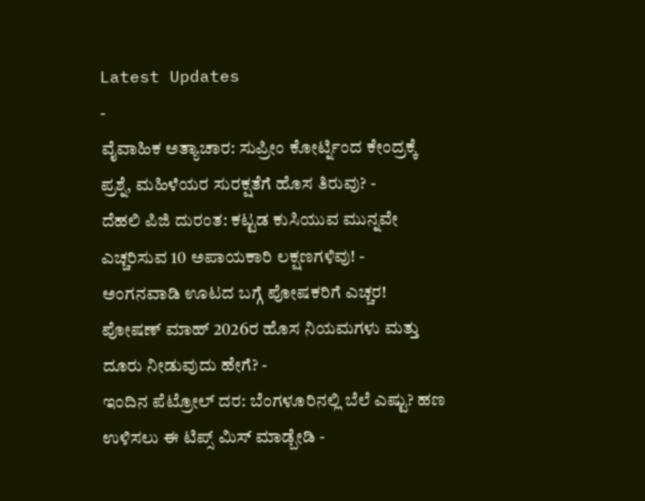Latest Updates
-
ವೈವಾಹಿಕ ಅತ್ಯಾಚಾರ: ಸುಪ್ರೀಂ ಕೋರ್ಟ್ನಿಂದ ಕೇಂದ್ರಕ್ಕೆ ಪ್ರಶ್ನೆ, ಮಹಿಳೆಯರ ಸುರಕ್ಷತೆಗೆ ಹೊಸ ತಿರುವು? -
ದೆಹಲಿ ಪಿಜಿ ದುರಂತ: ಕಟ್ಟಡ ಕುಸಿಯುವ ಮುನ್ನವೇ ಎಚ್ಚರಿಸುವ 10 ಅಪಾಯಕಾರಿ ಲಕ್ಷಣಗಳಿವು! -
ಅಂಗನವಾಡಿ ಊಟದ ಬಗ್ಗೆ ಪೋಷಕರಿಗೆ ಎಚ್ಚರ! ಪೋಷಣ್ ಮಾಹ್ 2026ರ ಹೊಸ ನಿಯಮಗಳು ಮತ್ತು ದೂರು ನೀಡುವುದು ಹೇಗೆ? -
ಇಂದಿನ ಪೆಟ್ರೋಲ್ ದರ: ಬೆಂಗಳೂರಿನಲ್ಲಿ ಬೆಲೆ ಎಷ್ಟು? ಹಣ ಉಳಿಸಲು ಈ ಟಿಪ್ಸ್ ಮಿಸ್ ಮಾಡ್ಬೇಡಿ -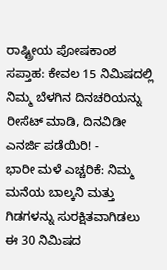ರಾಷ್ಟ್ರೀಯ ಪೋಷಕಾಂಶ ಸಪ್ತಾಹ: ಕೇವಲ 15 ನಿಮಿಷದಲ್ಲಿ ನಿಮ್ಮ ಬೆಳಗಿನ ದಿನಚರಿಯನ್ನು ರೀಸೆಟ್ ಮಾಡಿ, ದಿನವಿಡೀ ಎನರ್ಜಿ ಪಡೆಯಿರಿ! -
ಭಾರೀ ಮಳೆ ಎಚ್ಚರಿಕೆ: ನಿಮ್ಮ ಮನೆಯ ಬಾಲ್ಕನಿ ಮತ್ತು ಗಿಡಗಳನ್ನು ಸುರಕ್ಷಿತವಾಗಿಡಲು ಈ 30 ನಿಮಿಷದ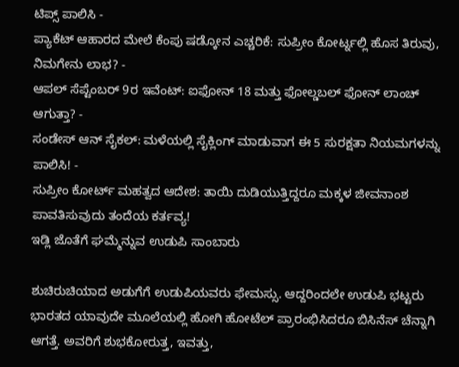ಟಿಪ್ಸ್ ಪಾಲಿಸಿ -
ಪ್ಯಾಕೆಟ್ ಆಹಾರದ ಮೇಲೆ ಕೆಂಪು ಷಡ್ಕೋನ ಎಚ್ಚರಿಕೆ: ಸುಪ್ರೀಂ ಕೋರ್ಟ್ನಲ್ಲಿ ಹೊಸ ತಿರುವು, ನಿಮಗೇನು ಲಾಭ? -
ಆಪಲ್ ಸೆಪ್ಟೆಂಬರ್ 9ರ ಇವೆಂಟ್: ಐಫೋನ್ 18 ಮತ್ತು ಫೋಲ್ಡಬಲ್ ಫೋನ್ ಲಾಂಚ್ ಆಗುತ್ತಾ? -
ಸಂಡೇಸ್ ಆನ್ ಸೈಕಲ್: ಮಳೆಯಲ್ಲಿ ಸೈಕ್ಲಿಂಗ್ ಮಾಡುವಾಗ ಈ 5 ಸುರಕ್ಷತಾ ನಿಯಮಗಳನ್ನು ಪಾಲಿಸಿ! -
ಸುಪ್ರೀಂ ಕೋರ್ಟ್ ಮಹತ್ವದ ಆದೇಶ: ತಾಯಿ ದುಡಿಯುತ್ತಿದ್ದರೂ ಮಕ್ಕಳ ಜೀವನಾಂಶ ಪಾವತಿಸುವುದು ತಂದೆಯ ಕರ್ತವ್ಯ!
ಇಡ್ಲಿ ಜೊತೆಗೆ ಘಮ್ಮೆನ್ನುವ ಉಡುಪಿ ಸಾಂಬಾರು

ಶುಚಿರುಚಿಯಾದ ಅಡುಗೆಗೆ ಉಡುಪಿಯವರು ಫೇಮಸ್ಸು. ಆದ್ದರಿಂದಲೇ ಉಡುಪಿ ಭಟ್ಟರು ಭಾರತದ ಯಾವುದೇ ಮೂಲೆಯಲ್ಲಿ ಹೋಗಿ ಹೋಟೆಲ್ ಪ್ರಾರಂಭಿಸಿದರೂ ಬಿಸಿನೆಸ್ ಚೆನ್ನಾಗಿ ಆಗತ್ತೆ. ಅವರಿಗೆ ಶುಭಕೋರುತ್ತ, ಇವತ್ತು,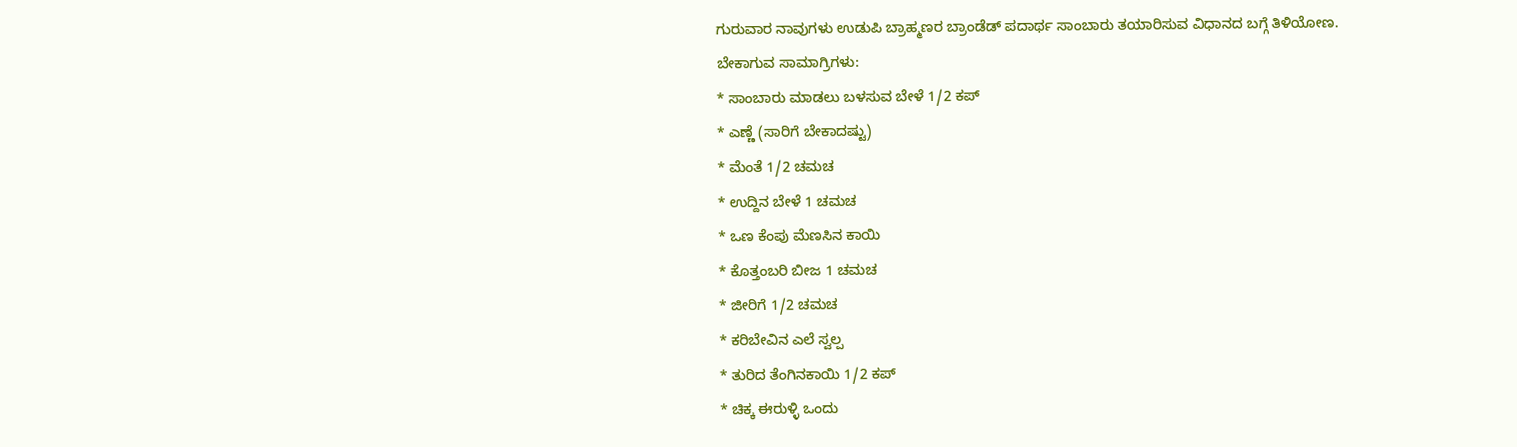ಗುರುವಾರ ನಾವುಗಳು ಉಡುಪಿ ಬ್ರಾಹ್ಮಣರ ಬ್ರಾಂಡೆಡ್ ಪದಾರ್ಥ ಸಾಂಬಾರು ತಯಾರಿಸುವ ವಿಧಾನದ ಬಗ್ಗೆ ತಿಳಿಯೋಣ.
ಬೇಕಾಗುವ ಸಾಮಾಗ್ರಿಗಳು:
* ಸಾಂಬಾರು ಮಾಡಲು ಬಳಸುವ ಬೇಳೆ 1/2 ಕಪ್
* ಎಣ್ಣೆ (ಸಾರಿಗೆ ಬೇಕಾದಷ್ಟು)
* ಮೆಂತೆ 1/2 ಚಮಚ
* ಉದ್ದಿನ ಬೇಳೆ 1 ಚಮಚ
* ಒಣ ಕೆಂಪು ಮೆಣಸಿನ ಕಾಯಿ
* ಕೊತ್ತಂಬರಿ ಬೀಜ 1 ಚಮಚ
* ಜೀರಿಗೆ 1/2 ಚಮಚ
* ಕರಿಬೇವಿನ ಎಲೆ ಸ್ವಲ್ಪ
* ತುರಿದ ತೆಂಗಿನಕಾಯಿ 1/2 ಕಪ್
* ಚಿಕ್ಕ ಈರುಳ್ಳಿ ಒಂದು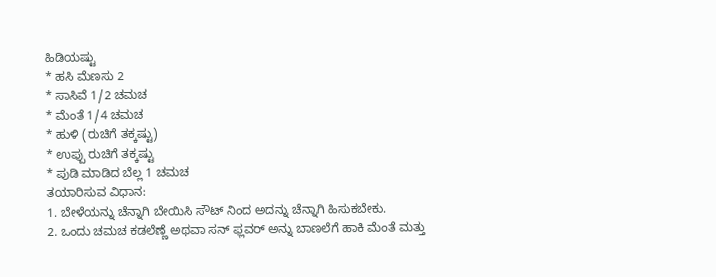ಹಿಡಿಯಷ್ಟು
* ಹಸಿ ಮೆಣಸು 2
* ಸಾಸಿವೆ 1/2 ಚಮಚ
* ಮೆಂತೆ 1/4 ಚಮಚ
* ಹುಳಿ (ರುಚಿಗೆ ತಕ್ಕಷ್ಟು)
* ಉಪ್ಪು ರುಚಿಗೆ ತಕ್ಕಷ್ಟು
* ಪುಡಿ ಮಾಡಿದ ಬೆಲ್ಲ 1 ಚಮಚ
ತಯಾರಿಸುವ ವಿಧಾನ:
1. ಬೇಳೆಯನ್ನು ಚೆನ್ನಾಗಿ ಬೇಯಿಸಿ ಸೌಟ್ ನಿಂದ ಅದನ್ನು ಚೆನ್ನಾಗಿ ಹಿಸುಕಬೇಕು.
2. ಒಂದು ಚಮಚ ಕಡಲೆಣ್ಣೆ ಅಥವಾ ಸನ್ ಫ್ಲವರ್ ಅನ್ನು ಬಾಣಲೆಗೆ ಹಾಕಿ ಮೆಂತೆ ಮತ್ತು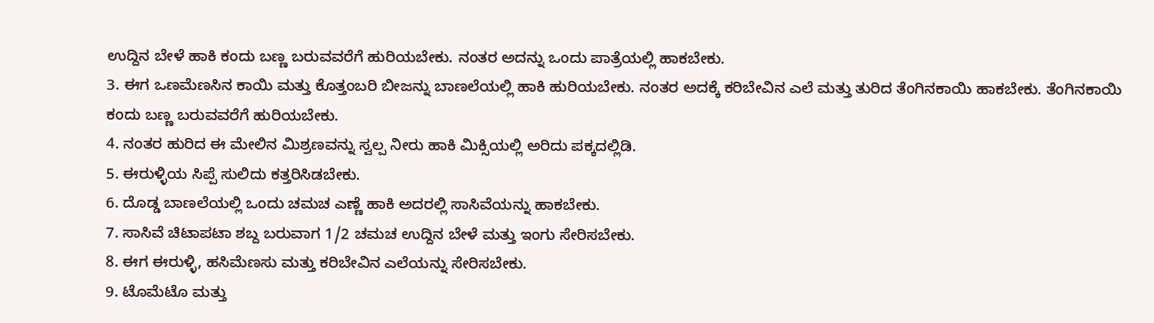ಉದ್ದಿನ ಬೇಳೆ ಹಾಕಿ ಕಂದು ಬಣ್ಣ ಬರುವವರೆಗೆ ಹುರಿಯಬೇಕು. ನಂತರ ಅದನ್ನು ಒಂದು ಪಾತ್ರೆಯಲ್ಲಿ ಹಾಕಬೇಕು.
3. ಈಗ ಒಣಮೆಣಸಿನ ಕಾಯಿ ಮತ್ತು ಕೊತ್ತಂಬರಿ ಬೀಜನ್ನು ಬಾಣಲೆಯಲ್ಲಿ ಹಾಕಿ ಹುರಿಯಬೇಕು. ನಂತರ ಅದಕ್ಕೆ ಕರಿಬೇವಿನ ಎಲೆ ಮತ್ತು ತುರಿದ ತೆಂಗಿನಕಾಯಿ ಹಾಕಬೇಕು. ತೆಂಗಿನಕಾಯಿ ಕಂದು ಬಣ್ಣ ಬರುವವರೆಗೆ ಹುರಿಯಬೇಕು.
4. ನಂತರ ಹುರಿದ ಈ ಮೇಲಿನ ಮಿಶ್ರಣವನ್ನು ಸ್ವಲ್ಪ ನೀರು ಹಾಕಿ ಮಿಕ್ಸಿಯಲ್ಲಿ ಅರಿದು ಪಕ್ಕದಲ್ಲಿಡಿ.
5. ಈರುಳ್ಳಿಯ ಸಿಪ್ಪೆ ಸುಲಿದು ಕತ್ತರಿಸಿಡಬೇಕು.
6. ದೊಡ್ಡ ಬಾಣಲೆಯಲ್ಲಿ ಒಂದು ಚಮಚ ಎಣ್ಣೆ ಹಾಕಿ ಅದರಲ್ಲಿ ಸಾಸಿವೆಯನ್ನು ಹಾಕಬೇಕು.
7. ಸಾಸಿವೆ ಚಿಟಾಪಟಾ ಶಬ್ದ ಬರುವಾಗ 1/2 ಚಮಚ ಉದ್ದಿನ ಬೇಳೆ ಮತ್ತು ಇಂಗು ಸೇರಿಸಬೇಕು.
8. ಈಗ ಈರುಳ್ಳಿ, ಹಸಿಮೆಣಸು ಮತ್ತು ಕರಿಬೇವಿನ ಎಲೆಯನ್ನು ಸೇರಿಸಬೇಕು.
9. ಟೊಮೆಟೊ ಮತ್ತು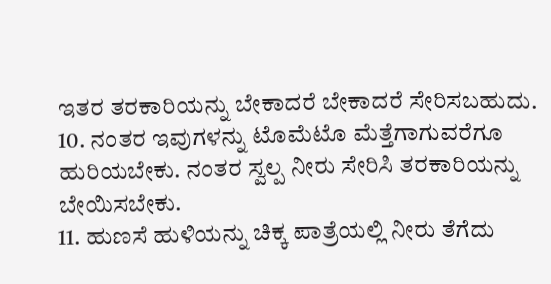ಇತರ ತರಕಾರಿಯನ್ನು ಬೇಕಾದರೆ ಬೇಕಾದರೆ ಸೇರಿಸಬಹುದು.
10. ನಂತರ ಇವುಗಳನ್ನು ಟೊಮೆಟೊ ಮೆತ್ತೆಗಾಗುವರೆಗೂ ಹುರಿಯಬೇಕು. ನಂತರ ಸ್ವಲ್ಪ ನೀರು ಸೇರಿಸಿ ತರಕಾರಿಯನ್ನು ಬೇಯಿಸಬೇಕು.
11. ಹುಣಸೆ ಹುಳಿಯನ್ನು ಚಿಕ್ಕ ಪಾತ್ರೆಯಲ್ಲಿ ನೀರು ತೆಗೆದು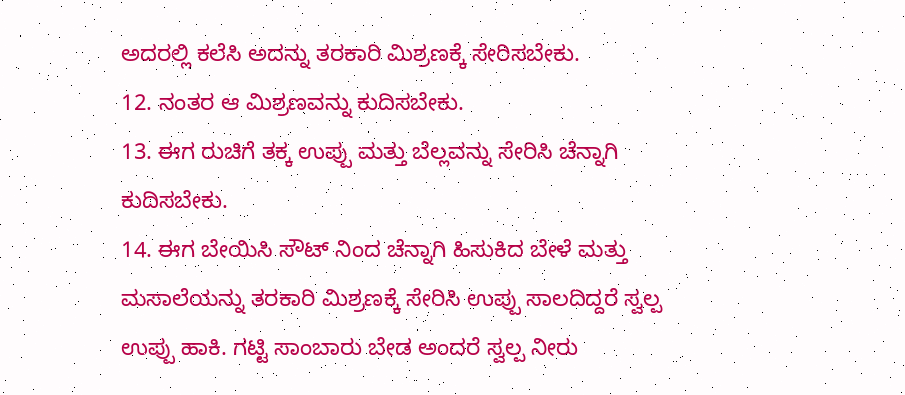ಅದರಲ್ಲಿ ಕಲೆಸಿ ಅದನ್ನು ತರಕಾರಿ ಮಿಶ್ರಣಕ್ಕೆ ಸೇರಿಸಬೇಕು.
12. ನಂತರ ಆ ಮಿಶ್ರಣವನ್ನು ಕುದಿಸಬೇಕು.
13. ಈಗ ರುಚಿಗೆ ತಕ್ಕ ಉಪ್ಪು ಮತ್ತು ಬೆಲ್ಲವನ್ನು ಸೇರಿಸಿ ಚೆನ್ನಾಗಿ ಕುದಿಸಬೇಕು.
14. ಈಗ ಬೇಯಿಸಿ ಸೌಟ್ ನಿಂದ ಚೆನ್ನಾಗಿ ಹಿಸುಕಿದ ಬೇಳೆ ಮತ್ತು ಮಸಾಲೆಯನ್ನು ತರಕಾರಿ ಮಿಶ್ರಣಕ್ಕೆ ಸೇರಿಸಿ ಉಪ್ಪು ಸಾಲದಿದ್ದರೆ ಸ್ವಲ್ಪ ಉಪ್ಪು ಹಾಕಿ. ಗಟ್ಟಿ ಸಾಂಬಾರು ಬೇಡ ಅಂದರೆ ಸ್ವಲ್ಪ ನೀರು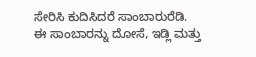ಸೇರಿಸಿ ಕುದಿಸಿದರೆ ಸಾಂಬಾರುರೆಡಿ.
ಈ ಸಾಂಬಾರನ್ನು ದೋಸೆ, ಇಡ್ಲಿ ಮತ್ತು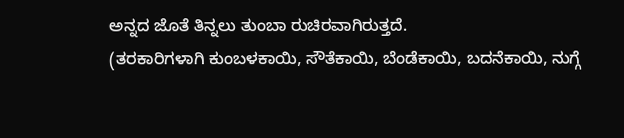ಅನ್ನದ ಜೊತೆ ತಿನ್ನಲು ತುಂಬಾ ರುಚಿರವಾಗಿರುತ್ತದೆ.
(ತರಕಾರಿಗಳಾಗಿ ಕುಂಬಳಕಾಯಿ, ಸೌತೆಕಾಯಿ, ಬೆಂಡೆಕಾಯಿ, ಬದನೆಕಾಯಿ, ನುಗ್ಗೆ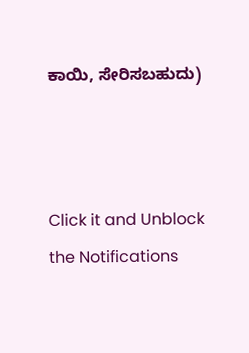ಕಾಯಿ, ಸೇರಿಸಬಹುದು)



Click it and Unblock the Notifications